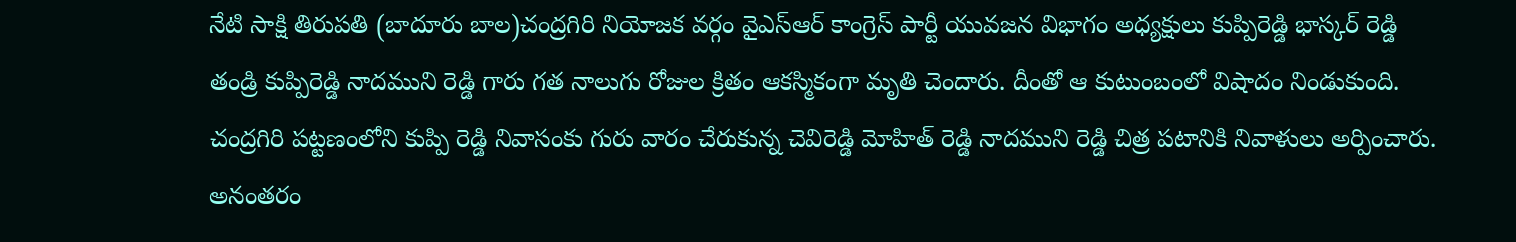నేటి సాక్షి తిరుపతి (బాదూరు బాల)చంద్రగిరి నియోజక వర్గం వైఎస్ఆర్ కాంగ్రెస్ పార్టీ యువజన విభాగం అధ్యక్షులు కుప్పిరెడ్డి భాస్కర్ రెడ్డి తండ్రి కుప్పిరెడ్డి నాదముని రెడ్డి గారు గత నాలుగు రోజుల క్రితం ఆకస్మికంగా మృతి చెందారు. దీంతో ఆ కుటుంబంలో విషాదం నిండుకుంది. చంద్రగిరి పట్టణంలోని కుప్పి రెడ్డి నివాసంకు గురు వారం చేరుకున్న చెవిరెడ్డి మోహిత్ రెడ్డి నాదముని రెడ్డి చిత్ర పటానికి నివాళులు అర్పించారు. అనంతరం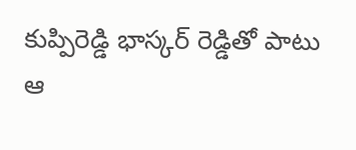కుప్పిరెడ్డి భాస్కర్ రెడ్డితో పాటు ఆ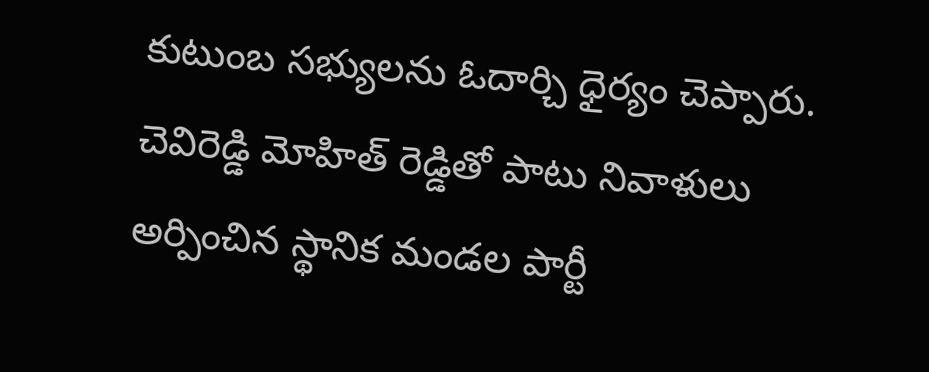కుటుంబ సభ్యులను ఓదార్చి ధైర్యం చెప్పారు. చెవిరెడ్డి మోహిత్ రెడ్డితో పాటు నివాళులు అర్పించిన స్థానిక మండల పార్టీ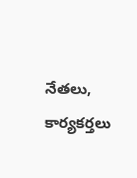నేతలు, కార్యకర్తలు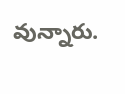వున్నారు.